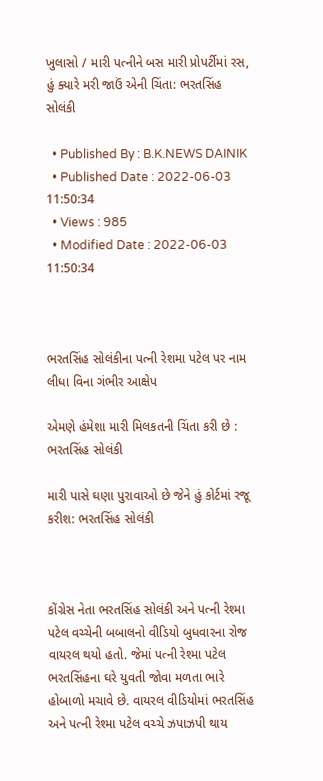ખુલાસો / મારી પત્નીને બસ મારી પ્રોપર્ટીમાં રસ, હું ક્યારે મરી જાઉં એની ચિંતા: ભરતસિંહ સોલંકી

  • Published By : B.K.NEWS DAINIK
  • Published Date : 2022-06-03 11:50:34
  • Views : 985
  • Modified Date : 2022-06-03 11:50:34



ભરતસિંહ સોલંકીના પત્ની રેશમા પટેલ પર નામ લીધા વિના ગંભીર આક્ષેપ

એમણે હંમેશા મારી મિલકતની ચિંતા કરી છે : ભરતસિંહ સોલંકી

મારી પાસે ઘણા પુરાવાઓ છે જેને હું કોર્ટમાં રજૂ કરીશ: ભરતસિંહ સોલંકી



કોંગ્રેસ નેતા ભરતસિંહ સોલંકી અને પત્ની રેશ્મા પટેલ વચ્ચેની બબાલનો વીડિયો બુધવારના રોજ વાયરલ થયો હતો. જેમાં પત્ની રેશ્મા પટેલ ભરતસિંહના ઘરે યુવતી જોવા મળતા ભારે હોબાળો મચાવે છે. વાયરલ વીડિયોમાં ભરતસિંહ અને પત્ની રેશ્મા પટેલ વચ્ચે ઝપાઝપી થાય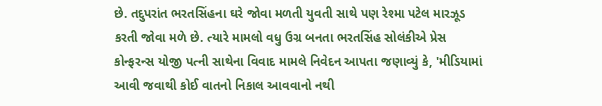છે. તદુપરાંત ભરતસિંહના ઘરે જોવા મળતી યુવતી સાથે પણ રેશ્મા પટેલ મારઝૂડ કરતી જોવા મળે છે. ત્યારે મામલો વધુ ઉગ્ર બનતા ભરતસિંહ સોલંકીએ પ્રેસ કોન્ફરન્સ યોજી પત્ની સાથેના વિવાદ મામલે નિવેદન આપતા જણાવ્યું કે, 'મીડિયામાં આવી જવાથી કોઈ વાતનો નિકાલ આવવાનો નથી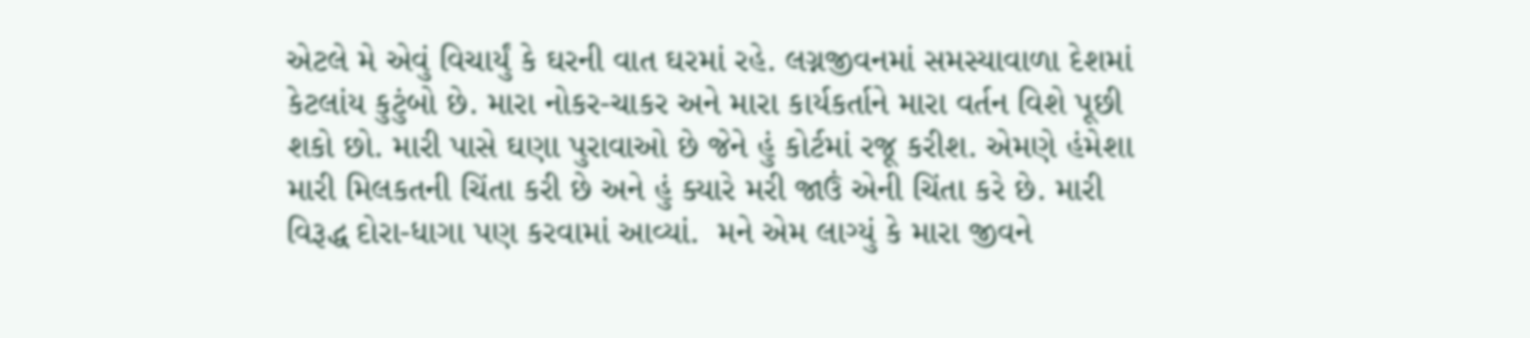એટલે મે એવું વિચાર્યું કે ઘરની વાત ઘરમાં રહે. લગ્નજીવનમાં સમસ્યાવાળા દેશમાં કેટલાંય કુટુંબો છે. મારા નોકર-ચાકર અને મારા કાર્યકર્તાને મારા વર્તન વિશે પૂછી શકો છો. મારી પાસે ઘણા પુરાવાઓ છે જેને હું કોર્ટમાં રજૂ કરીશ. એમણે હંમેશા મારી મિલકતની ચિંતા કરી છે અને હું ક્યારે મરી જાઉં એની ચિંતા કરે છે. મારી વિરૂદ્ધ દોરા-ધાગા પણ કરવામાં આવ્યાં.  મને એમ લાગ્યું કે મારા જીવને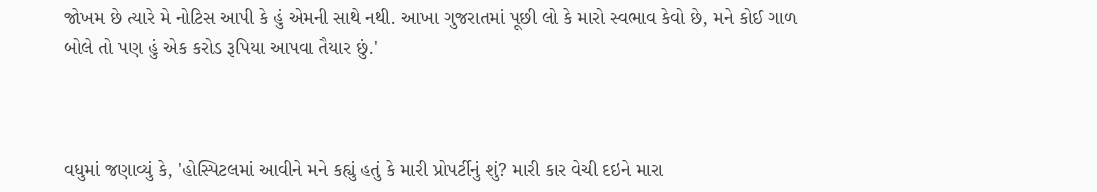જોખમ છે ત્યારે મે નોટિસ આપી કે હું એમની સાથે નથી. આખા ગુજરાતમાં પૂછી લો કે મારો સ્વભાવ કેવો છે, મને કોઈ ગાળ બોલે તો પણ હું એક કરોડ રૂપિયા આપવા તૈયાર છું.'



વધુમાં જણાવ્યું કે, 'હોસ્પિટલમાં આવીને મને કહ્યું હતું કે મારી પ્રોપર્ટીનું શું? મારી કાર વેચી દઇને મારા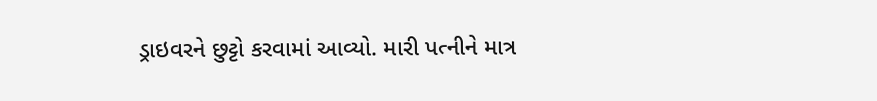ડ્રાઇવરને છુટ્ટો કરવામાં આવ્યો. મારી પત્નીને માત્ર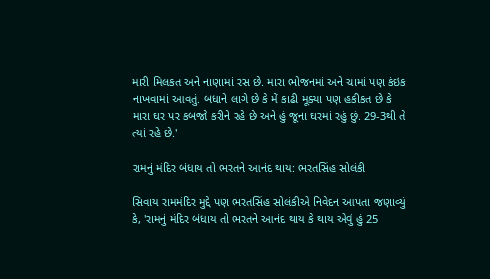મારી મિલકત અને નાણામાં રસ છે. મારા ભોજનમાં અને ચામાં પણ કંઇક નાખવામાં આવતું. બધાને લાગે છે કે મેં કાઢી મૂક્યા પણ હકીકત છે કે મારા ઘર પર કબજો કરીને રહે છે અને હું જૂના ઘરમાં રહું છું. 29-3થી તે ત્યાં રહે છે.'

રામનું મંદિર બંધાય તો ભરતને આનંદ થાય: ભરતસિંહ સોલંકી

સિવાય રામમંદિર મુદ્દે પણ ભરતસિંહ સોલંકીએ નિવેદન આપતા જણાવ્યું કે, 'રામનું મંદિર બંધાય તો ભરતને આનંદ થાય કે થાય એવું હું 25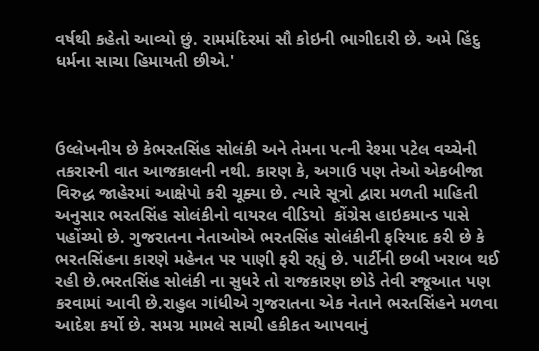વર્ષથી કહેતો આવ્યો છું. રામમંદિરમાં સૌ કોઇની ભાગીદારી છે. અમે હિંદુ ધર્મના સાચા હિમાયતી છીએ.'



ઉલ્લેખનીય છે કેભરતસિંહ સોલંકી અને તેમના પત્ની રેશ્મા પટેલ વચ્ચેની તકરારની વાત આજકાલની નથી. કારણ કે, અગાઉ પણ તેઓ એકબીજા વિરુદ્ધ જાહેરમાં આક્ષેપો કરી ચૂક્યા છે. ત્યારે સૂત્રો દ્વારા મળતી માહિતી અનુસાર ભરતસિંહ સોલંકીનો વાયરલ વીડિયો  કોંગ્રેસ હાઇકમાન્ડ પાસે પહોંચ્યો છે. ગુજરાતના નેતાઓએ ભરતસિંહ સોલંકીની ફરિયાદ કરી છે કે ભરતસિંહના કારણે મહેનત પર પાણી ફરી રહ્યું છે. પાર્ટીની છબી ખરાબ થઈ રહી છે.ભરતસિંહ સોલંકી ના સુધરે તો રાજકારણ છોડે તેવી રજૂઆત પણ કરવામાં આવી છે.રાહુલ ગાંધીએ ગુજરાતના એક નેતાને ભરતસિંહને મળવા આદેશ કર્યો છે. સમગ્ર મામલે સાચી હકીકત આપવાનું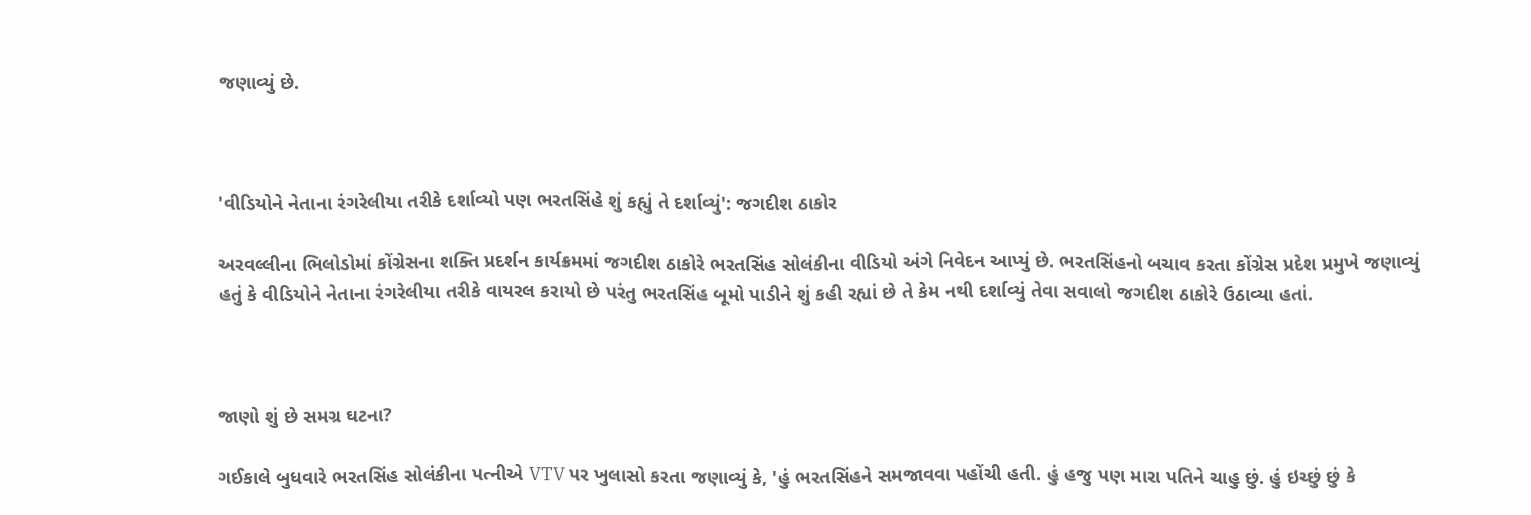જણાવ્યું છે.



'વીડિયોને નેતાના રંગરેલીયા તરીકે દર્શાવ્યો પણ ભરતસિંહે શું કહ્યું તે દર્શાવ્યું': જગદીશ ઠાકોર

અરવલ્લીના ભિલોડોમાં કોંગ્રેસના શક્તિ પ્રદર્શન કાર્યક્રમમાં જગદીશ ઠાકોરે ભરતસિંહ સોલંકીના વીડિયો અંગે નિવેદન આપ્યું છે. ભરતસિંહનો બચાવ કરતા કોંગ્રેસ પ્રદેશ પ્રમુખે જણાવ્યું હતું કે વીડિયોને નેતાના રંગરેલીયા તરીકે વાયરલ કરાયો છે પરંતુ ભરતસિંહ બૂમો પાડીને શું કહી રહ્યાં છે તે કેમ નથી દર્શાવ્યું તેવા સવાલો જગદીશ ઠાકોરે ઉઠાવ્યા હતાં.



જાણો શું છે સમગ્ર ઘટના?

ગઈકાલે બુધવારે ભરતસિંહ સોલંકીના પત્નીએ VTV પર ખુલાસો કરતા જણાવ્યું કે, 'હું ભરતસિંહને સમજાવવા પહોંચી હતી. હું હજુ પણ મારા પતિને ચાહુ છું. હું ઇચ્છું છું કે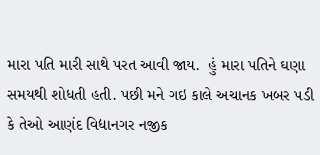મારા પતિ મારી સાથે પરત આવી જાય.  હું મારા પતિને ઘણા સમયથી શોધતી હતી. પછી મને ગઇ કાલે અચાનક ખબર પડી કે તેઓ આણંદ વિદ્યાનગર નજીક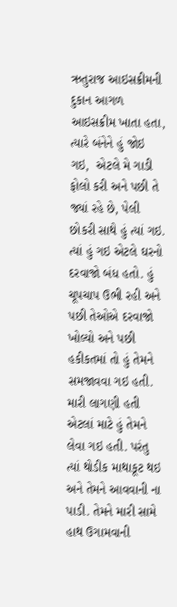ઋતુરાજ આઇસક્રીમની દુકાન આગળ આઇસક્રીમ ખાતા હતા, ત્યારે બંનેને હું જોઇ ગઇ,  એટલે મે ગાડી ફોલો કરી અને પછી તે જ્યાં રહે છે, પેલી છોકરી સાથે હું ત્યાં ગઇ. ત્યાં હું ગઇ એટલે ઘરનો દરવાજો બંધ હતો. હું ચૂપચાપ ઉભી રહી અને પછી તેઓએ દરવાજો ખોલ્યો અને પછી હકીકતમાં તો હું તેમને સમજાવવા ગઇ હતી. મારી લાગણી હતી એટલાં માટે હું તેમને લેવા ગઇ હતી. પરંતુ ત્યાં થોડીક માથાકૂટ થઇ અને તેમને આવવાની ના પાડી. તેમને મારી સામે હાથ ઉગામવાની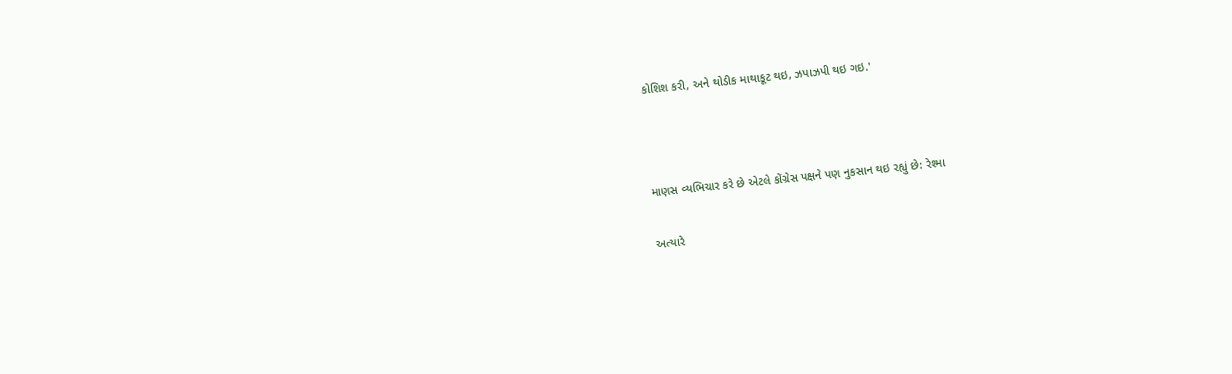કોશિશ કરી, અને થોડીક માથાકૂટ થઇ, ઝપાઝપી થઇ ગઇ.'



માણસ વ્યભિચાર કરે છે એટલે કોંગ્રેસ પક્ષને પણ નુકસાન થઇ રહ્યું છે: રેશ્મા

અત્યારે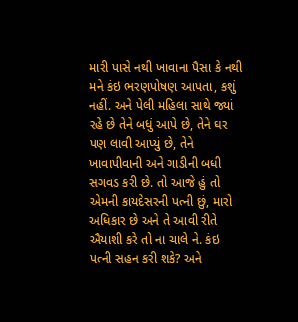મારી પાસે નથી ખાવાના પૈસા કે નથી મને કંઇ ભરણપોષણ આપતા, કશું નહીં. અને પેલી મહિલા સાથે જ્યાં રહે છે તેને બધું આપે છે, તેને ઘર પણ લાવી આપ્યું છે, તેને ખાવાપીવાની અને ગાડીની બધી સગવડ કરી છે. તો આજે હું તો એમની કાયદેસરની પત્ની છું, મારો અધિકાર છે અને તે આવી રીતે ઐયાશી કરે તો ના ચાલે ને. કંઇ પત્ની સહન કરી શકે? અને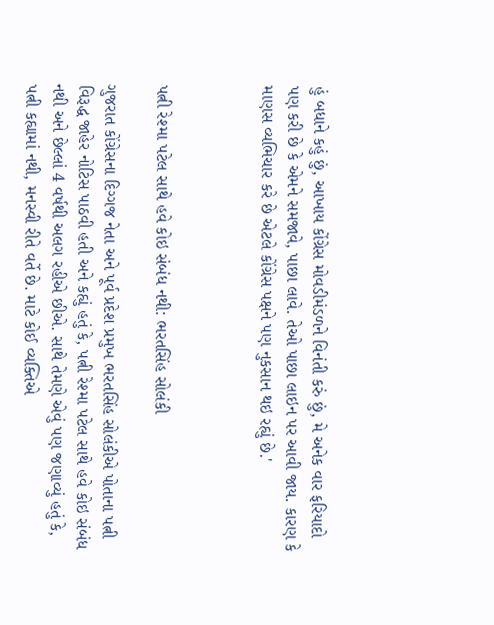હું બધાને કહું છું, આખાય કોંગ્રેસ મોવડીમંડળને વિનંતી કરું છું, મે અનેક વાર ફરિયાદો પણ કરી છે કે એમને સમજાવે, પાછા લાવે. તેઓ પાછા લાઇન પર આવી જાય. કારણ કે માણસ વ્યભિચાર કરે છે એટલે કોંગ્રેસ પક્ષને પણ નુકસાન થઇ રહ્યું છે.'



પત્ની રેશ્મા પટેલ સાથે હવે કોઇ સંબંધ નથી: ભરતસિંહ સોલંકી

ગુજરાત કોંગ્રેસના દિગ્ગજ નેતા અને પૂર્વ પ્રદેશ પ્રમુખ ભરતસિંહ સોલંકીએ પોતાના પત્ની વિરૂદ્ધ જાહેર નોટિસ પાઠવી હતી અને કહ્યું હતું કે, પત્ની રેશ્મા પટેલ સાથે હવે કોઇ સંબંધ નથી અને છેલ્લાં 4 વર્ષથી અલગ રહીએ છીએ. સાથે તેમણે એવું પણ જણાવ્યું હતું કે, પત્ની કહ્યામાં નથી, મનસ્વી રીતે વર્તે છે. માટે કોઈ વ્યક્તિએ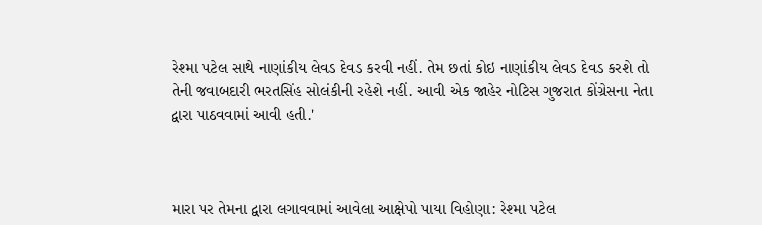રેશ્મા પટેલ સાથે નાણાંકીય લેવડ દેવડ કરવી નહીં. તેમ છતાં કોઇ નાણાંકીય લેવડ દેવડ કરશે તો તેની જવાબદારી ભરતસિંહ સોલંકીની રહેશે નહીં. આવી એક જાહેર નોટિસ ગુજરાત કોંગ્રેસના નેતા દ્વારા પાઠવવામાં આવી હતી.'



મારા પર તેમના દ્વારા લગાવવામાં આવેલા આક્ષેપો પાયા વિહોણા: રેશ્મા પટેલ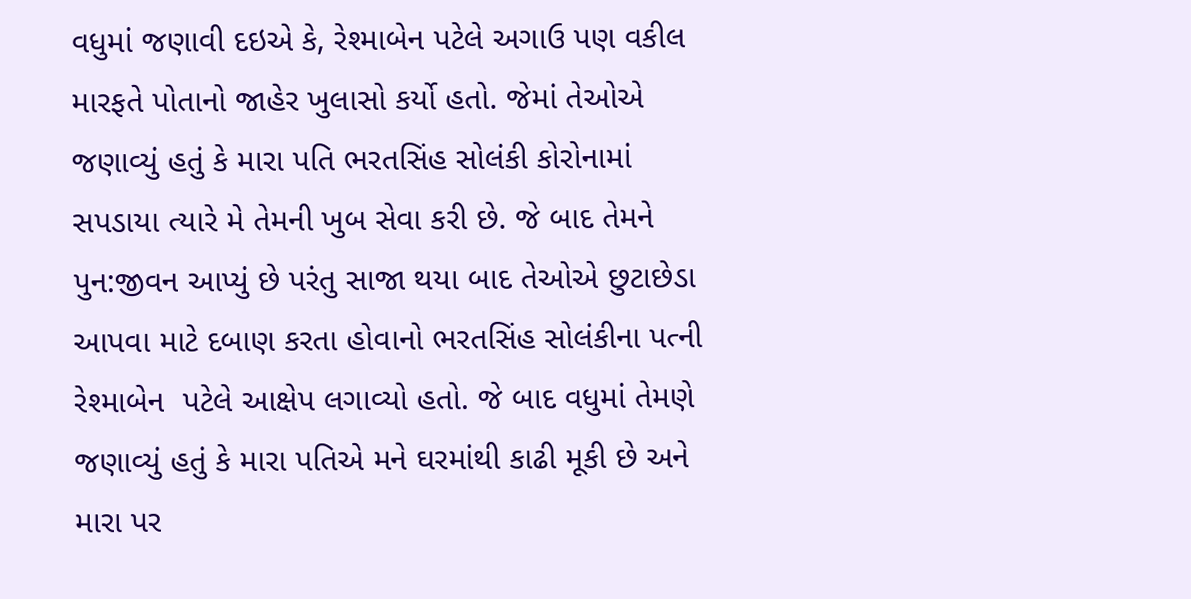વધુમાં જણાવી દઇએ કે, રેશ્માબેન પટેલે અગાઉ પણ વકીલ મારફતે પોતાનો જાહેર ખુલાસો કર્યો હતો. જેમાં તેઓએ જણાવ્યું હતું કે મારા પતિ ભરતસિંહ સોલંકી કોરોનામાં સપડાયા ત્યારે મે તેમની ખુબ સેવા કરી છે. જે બાદ તેમને પુન:જીવન આપ્યું છે પરંતુ સાજા થયા બાદ તેઓએ છુટાછેડા આપવા માટે દબાણ કરતા હોવાનો ભરતસિંહ સોલંકીના પત્ની રેશ્માબેન  પટેલે આક્ષેપ લગાવ્યો હતો. જે બાદ વધુમાં તેમણે જણાવ્યું હતું કે મારા પતિએ મને ઘરમાંથી કાઢી મૂકી છે અને મારા પર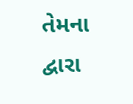તેમના દ્વારા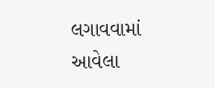લગાવવામાં આવેલા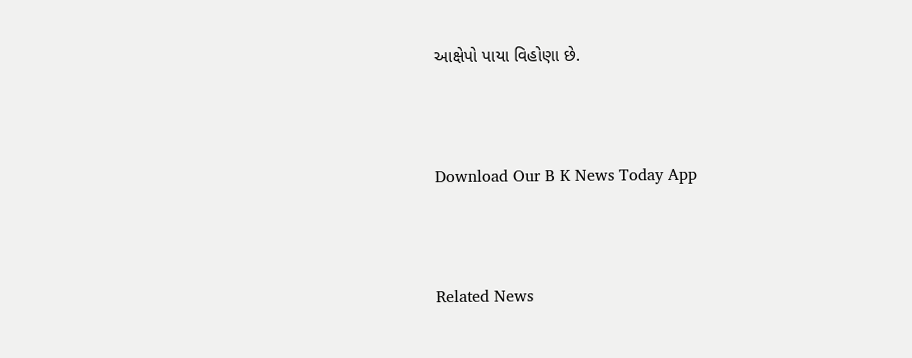આક્ષેપો પાયા વિહોણા છે.



Download Our B K News Today App



Related News